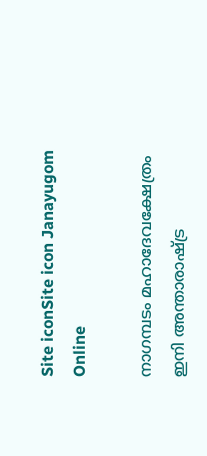Site iconSite icon Janayugom Online

നാഗമ്പടം മഹാദേവക്ഷേത്രം ഇനി അന്താരാഷ്ട്ര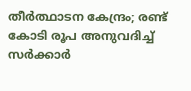തീർത്ഥാടന കേന്ദ്രം; രണ്ട് കോടി രൂപ അനുവദിച്ച് സർക്കാർ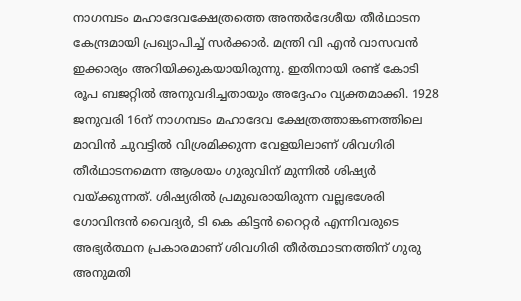നാഗമ്പടം മഹാദേവക്ഷേത്രത്തെ അന്തർദേശീയ തീർഥാടന കേന്ദ്രമായി പ്രഖ്യാപിച്ച് സര്‍ക്കാര്‍. മന്ത്രി വി എൻ വാസവൻ ഇക്കാര്യം അറിയിക്കുകയായിരുന്നു. ഇതിനായി രണ്ട് കോടി രൂപ ബജറ്റില്‍ അനുവദിച്ചതായും അദ്ദേഹം വ്യക്തമാക്കി. 1928 ജനുവരി 16ന് നാഗമ്പടം മഹാദേവ ക്ഷേത്രത്താങ്കണത്തിലെ മാവിൻ ചുവട്ടിൽ വിശ്രമിക്കുന്ന വേളയിലാണ് ശിവഗിരി തീർഥാടനമെന്ന ആശയം ഗുരുവിന് മുന്നിൽ ശിഷ്യർ വയ്ക്കുന്നത്. ശിഷ്യരിൽ പ്രമുഖരായിരുന്ന വല്ലഭശേരി ഗോവിന്ദൻ വൈദ്യർ, ടി കെ കിട്ടൻ റൈറ്റർ എന്നിവരുടെ അഭ്യർത്ഥന പ്രകാരമാണ് ശിവഗിരി തീർത്ഥാടനത്തിന് ഗുരു അനുമതി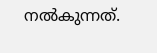നൽകുന്നത്.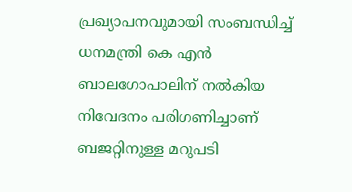പ്രഖ്യാപനവുമായി സംബന്ധിച്ച് ധനമന്ത്രി കെ എൻ ബാലഗോപാലിന് നൽകിയ നിവേദനം പരിഗണിച്ചാണ് ബജറ്റിനുള്ള മറുപടി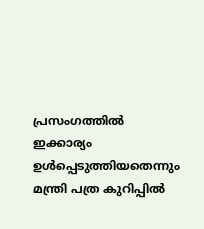പ്രസംഗത്തിൽ ഇക്കാര്യം ഉൾപ്പെടുത്തിയതെന്നും മന്ത്രി പത്ര കുറിപ്പിൽ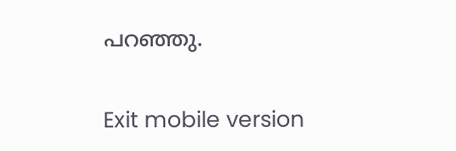പറഞ്ഞു.

Exit mobile version